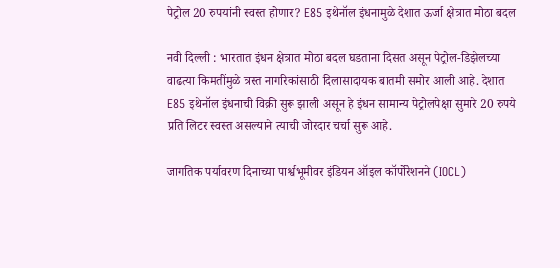पेट्रोल 20 रुपयांनी स्वस्त होणार? E85 इथेनॉल इंधनामुळे देशात ऊर्जा क्षेत्रात मोठा बदल

नवी दिल्ली : भारतात इंधन क्षेत्रात मोठा बदल घडताना दिसत असून पेट्रोल-डिझेलच्या वाढत्या किमतींमुळे त्रस्त नागरिकांसाठी दिलासादायक बातमी समोर आली आहे. देशात E85 इथेनॉल इंधनाची विक्री सुरू झाली असून हे इंधन सामान्य पेट्रोलपेक्षा सुमारे 20 रुपये प्रति लिटर स्वस्त असल्याने त्याची जोरदार चर्चा सुरू आहे.

जागतिक पर्यावरण दिनाच्या पार्श्वभूमीवर इंडियन ऑइल कॉर्पोरेशनने (IOCL)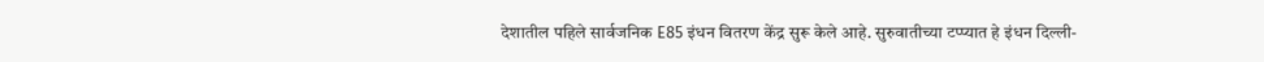देशातील पहिले सार्वजनिक E85 इंधन वितरण केंद्र सुरू केले आहे. सुरुवातीच्या टप्प्यात हे इंधन दिल्ली-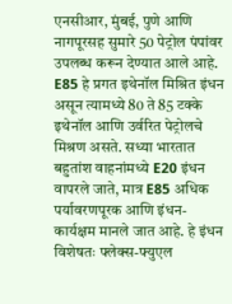एनसीआर, मुंबई, पुणे आणि नागपूरसह सुमारे 50 पेट्रोल पंपांवर उपलब्ध करून देण्यात आले आहे.
E85 हे प्रगत इथेनॉल मिश्रित इंधन असून त्यामध्ये 80 ते 85 टक्के इथेनॉल आणि उर्वरित पेट्रोलचे मिश्रण असते. सध्या भारतात बहुतांश वाहनांमध्ये E20 इंधन वापरले जाते, मात्र E85 अधिक पर्यावरणपूरक आणि इंधन-कार्यक्षम मानले जात आहे. हे इंधन विशेषतः फ्लेक्स-फ्युएल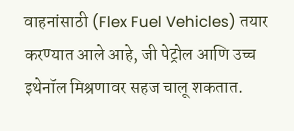वाहनांसाठी (Flex Fuel Vehicles) तयार करण्यात आले आहे, जी पेट्रोल आणि उच्च इथेनॉल मिश्रणावर सहज चालू शकतात.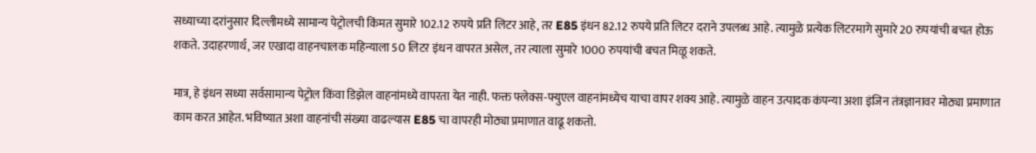सध्याच्या दरांनुसार दिल्लीमध्ये सामान्य पेट्रोलची किंमत सुमारे 102.12 रुपये प्रति लिटर आहे, तर E85 इंधन 82.12 रुपये प्रति लिटर दराने उपलब्ध आहे. त्यामुळे प्रत्येक लिटरमागे सुमारे 20 रुपयांची बचत होऊ शकते. उदाहरणार्थ, जर एखादा वाहनचालक महिन्याला 50 लिटर इंधन वापरत असेल, तर त्याला सुमारे 1000 रुपयांची बचत मिळू शकते.

मात्र, हे इंधन सध्या सर्वसामान्य पेट्रोल किंवा डिझेल वाहनांमध्ये वापरता येत नाही. फक्त फ्लेक्स-फ्युएल वाहनांमध्येच याचा वापर शक्य आहे. त्यामुळे वाहन उत्पादक कंपन्या अशा इंजिन तंत्रज्ञानावर मोठ्या प्रमाणात काम करत आहेत. भविष्यात अशा वाहनांची संख्या वाढल्यास E85 चा वापरही मोठ्या प्रमाणात वाढू शकतो.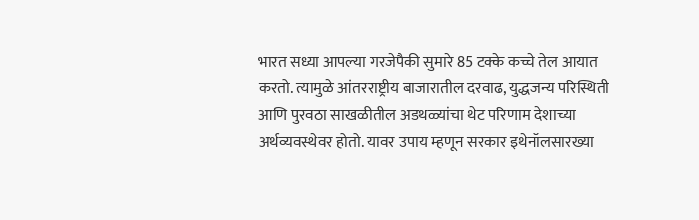भारत सध्या आपल्या गरजेपैकी सुमारे 85 टक्के कच्चे तेल आयात करतो. त्यामुळे आंतरराष्ट्रीय बाजारातील दरवाढ, युद्धजन्य परिस्थिती आणि पुरवठा साखळीतील अडथळ्यांचा थेट परिणाम देशाच्या अर्थव्यवस्थेवर होतो. यावर उपाय म्हणून सरकार इथेनॉलसारख्या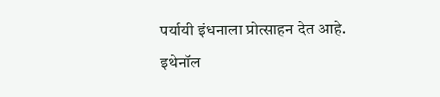पर्यायी इंधनाला प्रोत्साहन देत आहे.
इथेनॉल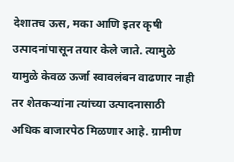देशातच ऊस, मका आणि इतर कृषी उत्पादनांपासून तयार केले जाते. त्यामुळे यामुळे केवळ ऊर्जा स्वावलंबन वाढणार नाही तर शेतकऱ्यांना त्यांच्या उत्पादनासाठी अधिक बाजारपेठ मिळणार आहे. ग्रामीण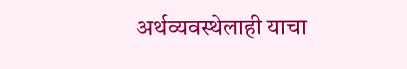अर्थव्यवस्थेलाही याचा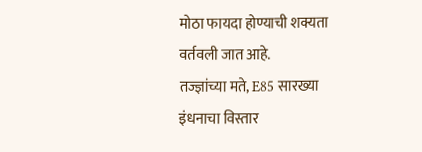मोठा फायदा होण्याची शक्यता वर्तवली जात आहे.
तज्ज्ञांच्या मते, E85 सारख्या इंधनाचा विस्तार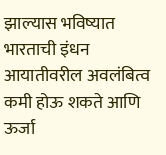झाल्यास भविष्यात भारताची इंधन आयातीवरील अवलंबित्व कमी होऊ शकते आणि ऊर्जा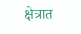क्षेत्रात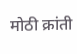मोठी क्रांती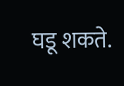घडू शकते.